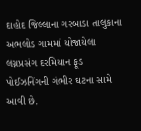દાહોદ જિલ્લાના ગરબાડા તાલુકાના અભલોડ ગામમાં યોજાયેલા લગ્નપ્રસંગ દરમિયાન ફૂડ પોઈઝનિંગની ગંભીર ઘટના સામે આવી છે.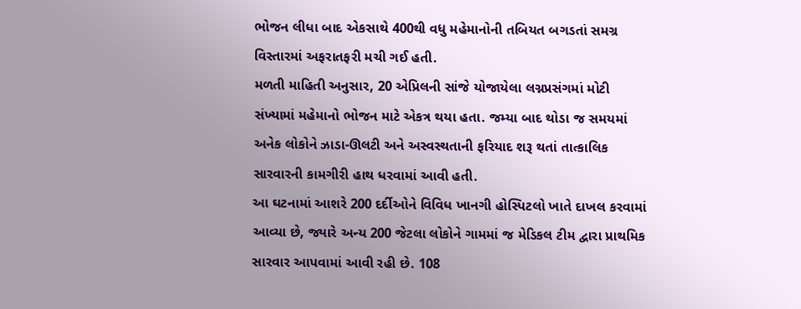ભોજન લીધા બાદ એકસાથે 400થી વધુ મહેમાનોની તબિયત બગડતાં સમગ્ર વિસ્તારમાં અફરાતફરી મચી ગઈ હતી.
મળતી માહિતી અનુસાર, 20 એપ્રિલની સાંજે યોજાયેલા લગ્નપ્રસંગમાં મોટી સંખ્યામાં મહેમાનો ભોજન માટે એકત્ર થયા હતા. જમ્યા બાદ થોડા જ સમયમાં અનેક લોકોને ઝાડા-ઊલટી અને અસ્વસ્થતાની ફરિયાદ શરૂ થતાં તાત્કાલિક સારવારની કામગીરી હાથ ધરવામાં આવી હતી.
આ ઘટનામાં આશરે 200 દર્દીઓને વિવિધ ખાનગી હોસ્પિટલો ખાતે દાખલ કરવામાં આવ્યા છે, જ્યારે અન્ય 200 જેટલા લોકોને ગામમાં જ મેડિકલ ટીમ દ્વારા પ્રાથમિક સારવાર આપવામાં આવી રહી છે. 108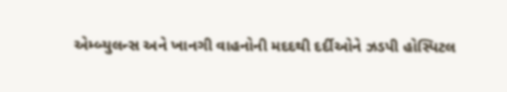એમ્બ્યુલન્સ અને ખાનગી વાહનોની મદદથી દર્દીઓને ઝડપી હોસ્પિટલ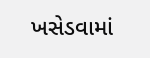ખસેડવામાં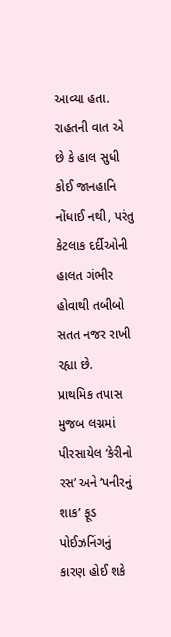આવ્યા હતા.
રાહતની વાત એ છે કે હાલ સુધી કોઈ જાનહાનિ નોંધાઈ નથી, પરંતુ કેટલાક દર્દીઓની હાલત ગંભીર હોવાથી તબીબો સતત નજર રાખી રહ્યા છે.
પ્રાથમિક તપાસ મુજબ લગ્નમાં પીરસાયેલ ‘કેરીનો રસ’ અને ‘પનીરનું શાક’ ફૂડ પોઈઝનિંગનું કારણ હોઈ શકે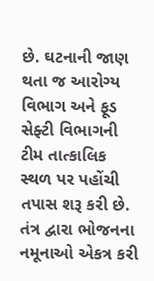છે. ઘટનાની જાણ થતા જ આરોગ્ય વિભાગ અને ફૂડ સેફ્ટી વિભાગની ટીમ તાત્કાલિક સ્થળ પર પહોંચી તપાસ શરૂ કરી છે.
તંત્ર દ્વારા ભોજનના નમૂનાઓ એકત્ર કરી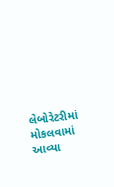લેબોરેટરીમાં મોકલવામાં આવ્યા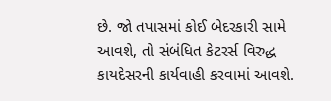છે. જો તપાસમાં કોઈ બેદરકારી સામે આવશે, તો સંબંધિત કેટરર્સ વિરુદ્ધ કાયદેસરની કાર્યવાહી કરવામાં આવશે.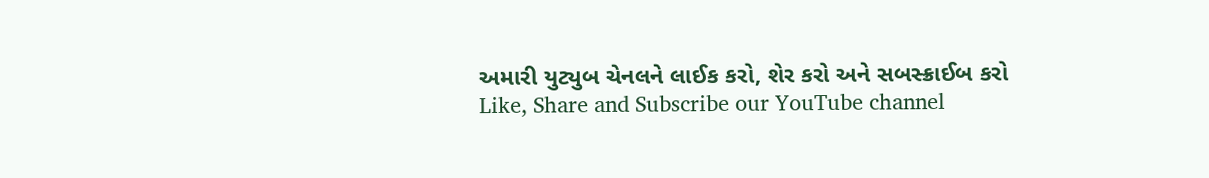અમારી યુટ્યુબ ચેનલને લાઈક કરો, શેર કરો અને સબસ્ક્રાઈબ કરો
Like, Share and Subscribe our YouTube channel